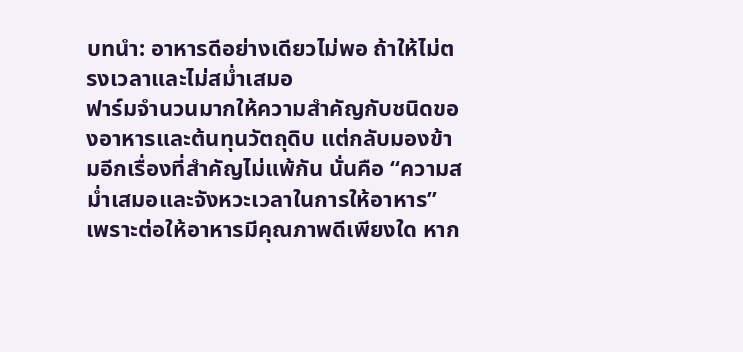บทนำ: อาหารดีอย่างเดียวไม่พอ ถ้าให้ไม่ตรงเวลาและไม่สม่ำเสมอ
ฟาร์มจำนวนมากให้ความสำคัญกับชนิดของอาหารและต้นทุนวัตถุดิบ แต่กลับมองข้ามอีกเรื่องที่สำคัญไม่แพ้กัน นั่นคือ “ความสม่ำเสมอและจังหวะเวลาในการให้อาหาร” เพราะต่อให้อาหารมีคุณภาพดีเพียงใด หาก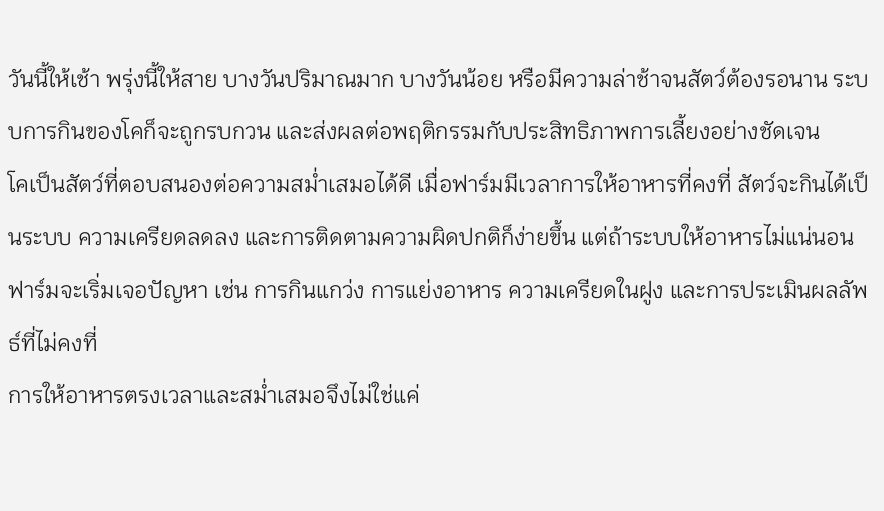วันนี้ให้เช้า พรุ่งนี้ให้สาย บางวันปริมาณมาก บางวันน้อย หรือมีความล่าช้าจนสัตว์ต้องรอนาน ระบบการกินของโคก็จะถูกรบกวน และส่งผลต่อพฤติกรรมกับประสิทธิภาพการเลี้ยงอย่างชัดเจน
โคเป็นสัตว์ที่ตอบสนองต่อความสม่ำเสมอได้ดี เมื่อฟาร์มมีเวลาการให้อาหารที่คงที่ สัตว์จะกินได้เป็นระบบ ความเครียดลดลง และการติดตามความผิดปกติก็ง่ายขึ้น แต่ถ้าระบบให้อาหารไม่แน่นอน ฟาร์มจะเริ่มเจอปัญหา เช่น การกินแกว่ง การแย่งอาหาร ความเครียดในฝูง และการประเมินผลลัพธ์ที่ไม่คงที่
การให้อาหารตรงเวลาและสม่ำเสมอจึงไม่ใช่แค่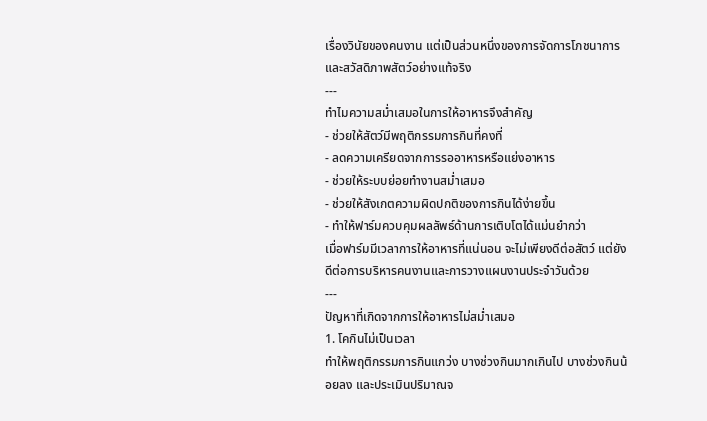เรื่องวินัยของคนงาน แต่เป็นส่วนหนึ่งของการจัดการโภชนาการและสวัสดิภาพสัตว์อย่างแท้จริง
---
ทำไมความสม่ำเสมอในการให้อาหารจึงสำคัญ
- ช่วยให้สัตว์มีพฤติกรรมการกินที่คงที่
- ลดความเครียดจากการรออาหารหรือแย่งอาหาร
- ช่วยให้ระบบย่อยทำงานสม่ำเสมอ
- ช่วยให้สังเกตความผิดปกติของการกินได้ง่ายขึ้น
- ทำให้ฟาร์มควบคุมผลลัพธ์ด้านการเติบโตได้แม่นยำกว่า
เมื่อฟาร์มมีเวลาการให้อาหารที่แน่นอน จะไม่เพียงดีต่อสัตว์ แต่ยังดีต่อการบริหารคนงานและการวางแผนงานประจำวันด้วย
---
ปัญหาที่เกิดจากการให้อาหารไม่สม่ำเสมอ
1. โคกินไม่เป็นเวลา
ทำให้พฤติกรรมการกินแกว่ง บางช่วงกินมากเกินไป บางช่วงกินน้อยลง และประเมินปริมาณจ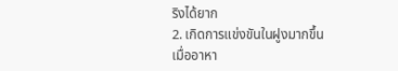ริงได้ยาก
2. เกิดการแข่งขันในฝูงมากขึ้น
เมื่ออาหา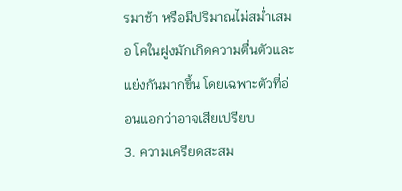รมาช้า หรือมีปริมาณไม่สม่ำเสมอ โคในฝูงมักเกิดความตื่นตัวและแย่งกันมากขึ้น โดยเฉพาะตัวที่อ่อนแอกว่าอาจเสียเปรียบ
3. ความเครียดสะสม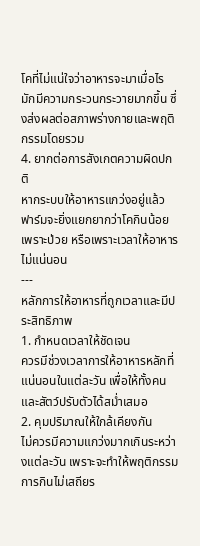โคที่ไม่แน่ใจว่าอาหารจะมาเมื่อไร มักมีความกระวนกระวายมากขึ้น ซึ่งส่งผลต่อสภาพร่างกายและพฤติกรรมโดยรวม
4. ยากต่อการสังเกตความผิดปกติ
หากระบบให้อาหารแกว่งอยู่แล้ว ฟาร์มจะยิ่งแยกยากว่าโคกินน้อยเพราะป่วย หรือเพราะเวลาให้อาหารไม่แน่นอน
---
หลักการให้อาหารที่ถูกเวลาและมีประสิทธิภาพ
1. กำหนดเวลาให้ชัดเจน
ควรมีช่วงเวลาการให้อาหารหลักที่แน่นอนในแต่ละวัน เพื่อให้ทั้งคนและสัตว์ปรับตัวได้สม่ำเสมอ
2. คุมปริมาณให้ใกล้เคียงกัน
ไม่ควรมีความแกว่งมากเกินระหว่างแต่ละวัน เพราะจะทำให้พฤติกรรมการกินไม่เสถียร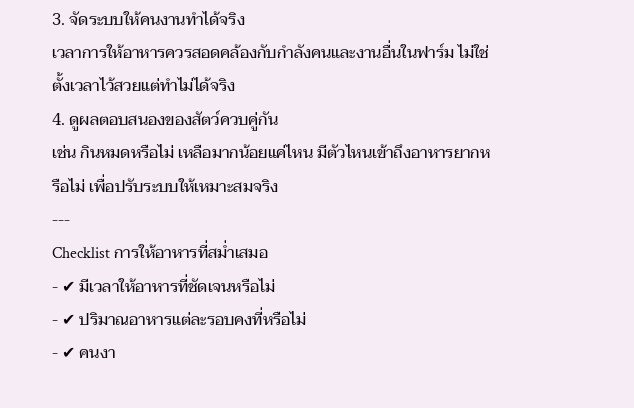3. จัดระบบให้คนงานทำได้จริง
เวลาการให้อาหารควรสอดคล้องกับกำลังคนและงานอื่นในฟาร์ม ไม่ใช่ตั้งเวลาไว้สวยแต่ทำไม่ได้จริง
4. ดูผลตอบสนองของสัตว์ควบคู่กัน
เช่น กินหมดหรือไม่ เหลือมากน้อยแค่ไหน มีตัวไหนเข้าถึงอาหารยากหรือไม่ เพื่อปรับระบบให้เหมาะสมจริง
---
Checklist การให้อาหารที่สม่ำเสมอ
- ✔ มีเวลาให้อาหารที่ชัดเจนหรือไม่
- ✔ ปริมาณอาหารแต่ละรอบคงที่หรือไม่
- ✔ คนงา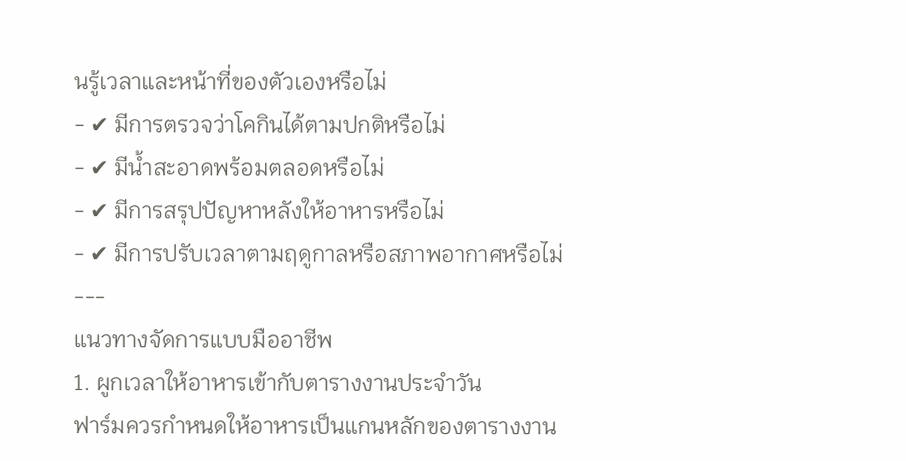นรู้เวลาและหน้าที่ของตัวเองหรือไม่
- ✔ มีการตรวจว่าโคกินได้ตามปกติหรือไม่
- ✔ มีน้ำสะอาดพร้อมตลอดหรือไม่
- ✔ มีการสรุปปัญหาหลังให้อาหารหรือไม่
- ✔ มีการปรับเวลาตามฤดูกาลหรือสภาพอากาศหรือไม่
---
แนวทางจัดการแบบมืออาชีพ
1. ผูกเวลาให้อาหารเข้ากับตารางงานประจำวัน
ฟาร์มควรกำหนดให้อาหารเป็นแกนหลักของตารางงาน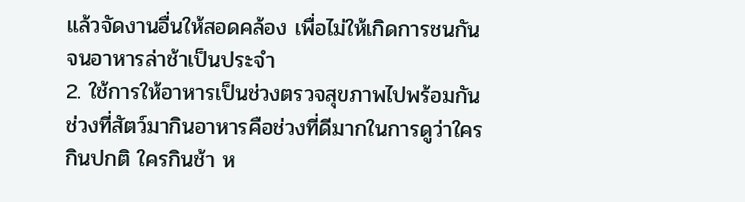แล้วจัดงานอื่นให้สอดคล้อง เพื่อไม่ให้เกิดการชนกันจนอาหารล่าช้าเป็นประจำ
2. ใช้การให้อาหารเป็นช่วงตรวจสุขภาพไปพร้อมกัน
ช่วงที่สัตว์มากินอาหารคือช่วงที่ดีมากในการดูว่าใครกินปกติ ใครกินช้า ห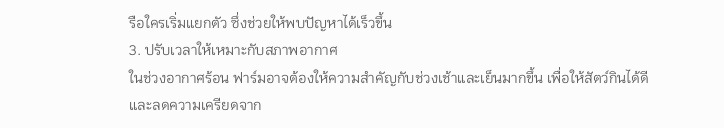รือใครเริ่มแยกตัว ซึ่งช่วยให้พบปัญหาได้เร็วขึ้น
3. ปรับเวลาให้เหมาะกับสภาพอากาศ
ในช่วงอากาศร้อน ฟาร์มอาจต้องให้ความสำคัญกับช่วงเช้าและเย็นมากขึ้น เพื่อให้สัตว์กินได้ดีและลดความเครียดจาก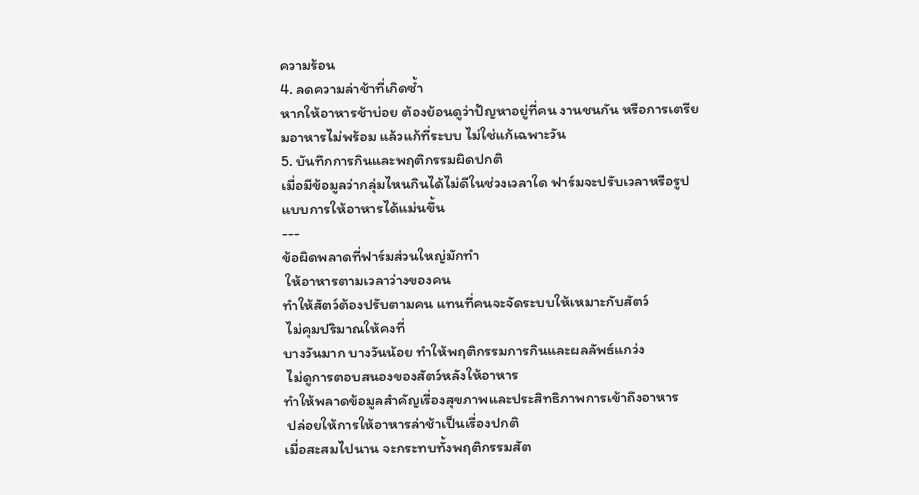ความร้อน
4. ลดความล่าช้าที่เกิดซ้ำ
หากให้อาหารช้าบ่อย ต้องย้อนดูว่าปัญหาอยู่ที่คน งานชนกัน หรือการเตรียมอาหารไม่พร้อม แล้วแก้ที่ระบบ ไม่ใช่แก้เฉพาะวัน
5. บันทึกการกินและพฤติกรรมผิดปกติ
เมื่อมีข้อมูลว่ากลุ่มไหนกินได้ไม่ดีในช่วงเวลาใด ฟาร์มจะปรับเวลาหรือรูปแบบการให้อาหารได้แม่นขึ้น
---
ข้อผิดพลาดที่ฟาร์มส่วนใหญ่มักทำ
 ให้อาหารตามเวลาว่างของคน
ทำให้สัตว์ต้องปรับตามคน แทนที่คนจะจัดระบบให้เหมาะกับสัตว์
 ไม่คุมปริมาณให้คงที่
บางวันมาก บางวันน้อย ทำให้พฤติกรรมการกินและผลลัพธ์แกว่ง
 ไม่ดูการตอบสนองของสัตว์หลังให้อาหาร
ทำให้พลาดข้อมูลสำคัญเรื่องสุขภาพและประสิทธิภาพการเข้าถึงอาหาร
 ปล่อยให้การให้อาหารล่าช้าเป็นเรื่องปกติ
เมื่อสะสมไปนาน จะกระทบทั้งพฤติกรรมสัต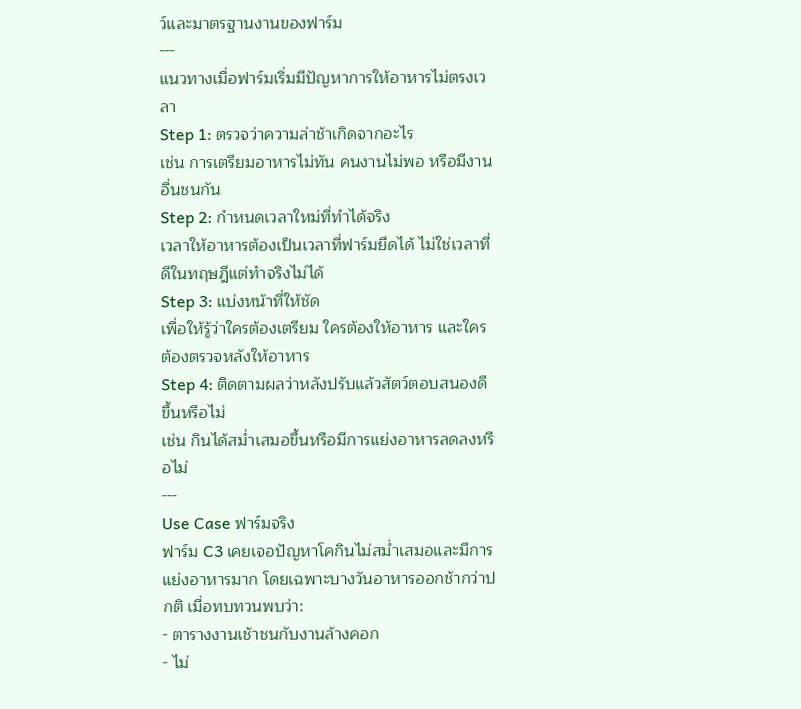ว์และมาตรฐานงานของฟาร์ม
---
แนวทางเมื่อฟาร์มเริ่มมีปัญหาการให้อาหารไม่ตรงเวลา
Step 1: ตรวจว่าความล่าช้าเกิดจากอะไร
เช่น การเตรียมอาหารไม่ทัน คนงานไม่พอ หรือมีงานอื่นชนกัน
Step 2: กำหนดเวลาใหม่ที่ทำได้จริง
เวลาให้อาหารต้องเป็นเวลาที่ฟาร์มยึดได้ ไม่ใช่เวลาที่ดีในทฤษฎีแต่ทำจริงไม่ได้
Step 3: แบ่งหน้าที่ให้ชัด
เพื่อให้รู้ว่าใครต้องเตรียม ใครต้องให้อาหาร และใครต้องตรวจหลังให้อาหาร
Step 4: ติดตามผลว่าหลังปรับแล้วสัตว์ตอบสนองดีขึ้นหรือไม่
เช่น กินได้สม่ำเสมอขึ้นหรือมีการแย่งอาหารลดลงหรือไม่
---
Use Case ฟาร์มจริง
ฟาร์ม C3 เคยเจอปัญหาโคกินไม่สม่ำเสมอและมีการแย่งอาหารมาก โดยเฉพาะบางวันอาหารออกช้ากว่าปกติ เมื่อทบทวนพบว่า:
- ตารางงานเช้าชนกับงานล้างคอก
- ไม่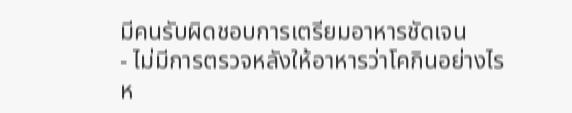มีคนรับผิดชอบการเตรียมอาหารชัดเจน
- ไม่มีการตรวจหลังให้อาหารว่าโคกินอย่างไร
ห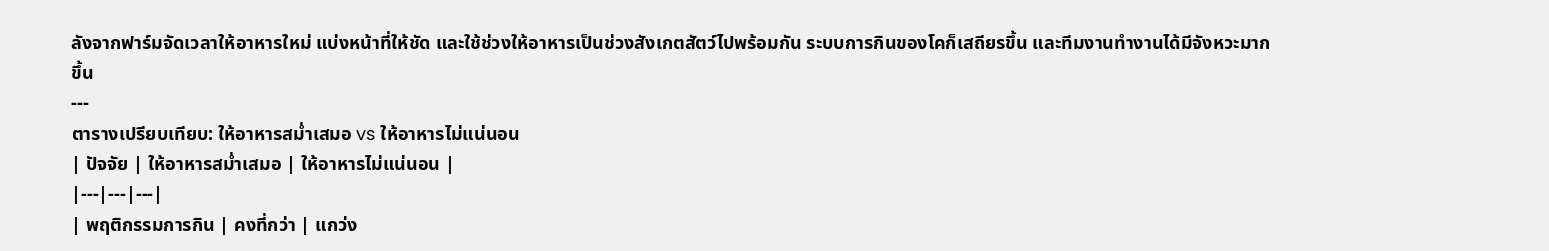ลังจากฟาร์มจัดเวลาให้อาหารใหม่ แบ่งหน้าที่ให้ชัด และใช้ช่วงให้อาหารเป็นช่วงสังเกตสัตว์ไปพร้อมกัน ระบบการกินของโคก็เสถียรขึ้น และทีมงานทำงานได้มีจังหวะมากขึ้น
---
ตารางเปรียบเทียบ: ให้อาหารสม่ำเสมอ vs ให้อาหารไม่แน่นอน
| ปัจจัย | ให้อาหารสม่ำเสมอ | ให้อาหารไม่แน่นอน |
|---|---|---|
| พฤติกรรมการกิน | คงที่กว่า | แกว่ง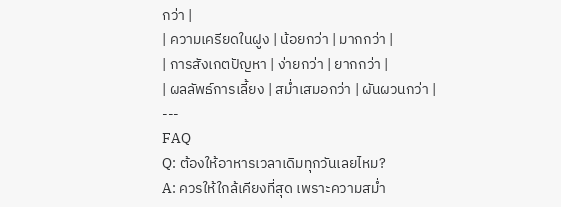กว่า |
| ความเครียดในฝูง | น้อยกว่า | มากกว่า |
| การสังเกตปัญหา | ง่ายกว่า | ยากกว่า |
| ผลลัพธ์การเลี้ยง | สม่ำเสมอกว่า | ผันผวนกว่า |
---
FAQ
Q: ต้องให้อาหารเวลาเดิมทุกวันเลยไหม?
A: ควรให้ใกล้เคียงที่สุด เพราะความสม่ำ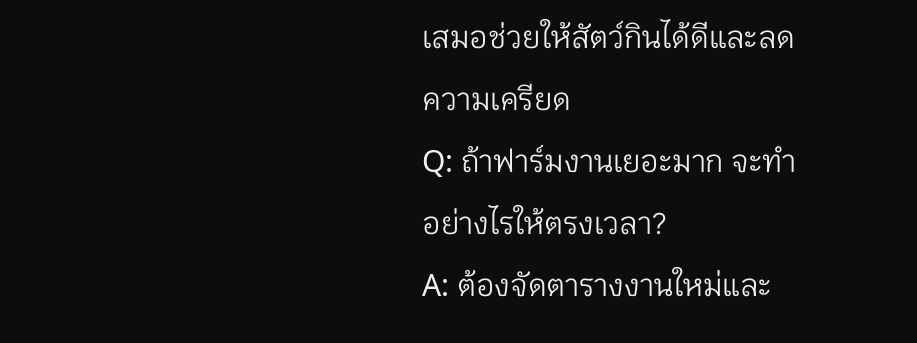เสมอช่วยให้สัตว์กินได้ดีและลดความเครียด
Q: ถ้าฟาร์มงานเยอะมาก จะทำอย่างไรให้ตรงเวลา?
A: ต้องจัดตารางงานใหม่และ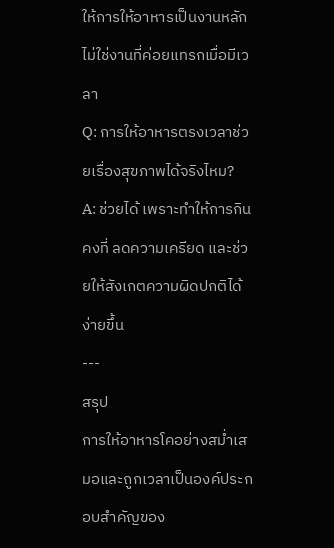ให้การให้อาหารเป็นงานหลัก ไม่ใช่งานที่ค่อยแทรกเมื่อมีเวลา
Q: การให้อาหารตรงเวลาช่วยเรื่องสุขภาพได้จริงไหม?
A: ช่วยได้ เพราะทำให้การกินคงที่ ลดความเครียด และช่วยให้สังเกตความผิดปกติได้ง่ายขึ้น
---
สรุป
การให้อาหารโคอย่างสม่ำเสมอและถูกเวลาเป็นองค์ประกอบสำคัญของ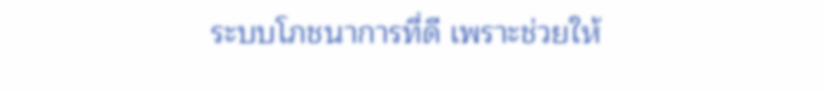ระบบโภชนาการที่ดี เพราะช่วยให้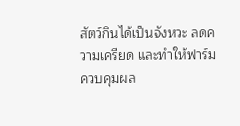สัตว์กินได้เป็นจังหวะ ลดความเครียด และทำให้ฟาร์มควบคุมผล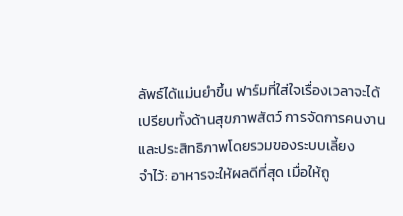ลัพธ์ได้แม่นยำขึ้น ฟาร์มที่ใส่ใจเรื่องเวลาจะได้เปรียบทั้งด้านสุขภาพสัตว์ การจัดการคนงาน และประสิทธิภาพโดยรวมของระบบเลี้ยง
จำไว้: อาหารจะให้ผลดีที่สุด เมื่อให้ถู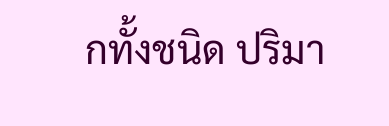กทั้งชนิด ปริมา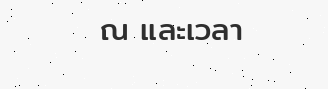ณ และเวลา